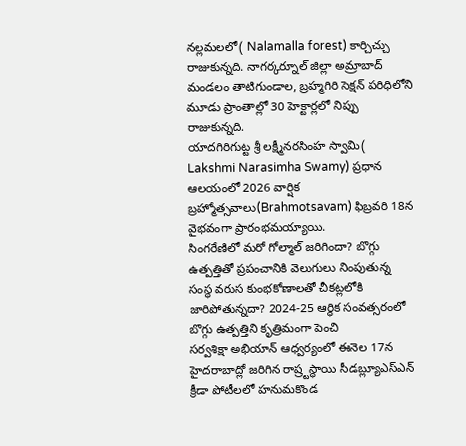నల్లమలలో( Nalamalla forest) కార్చిచ్చు రాజుకున్నది. నాగర్కర్నూల్ జిల్లా అమ్రాబాద్ మండలం తాటిగుండాల, బ్రహ్మగిరి సెక్షన్ పరిధిలోని మూడు ప్రాంతాల్లో 30 హెక్టార్లలో నిప్పు రాజుకున్నది.
యాదగిరిగుట్ట శ్రీ లక్ష్మీనరసింహ స్వామి( Lakshmi Narasimha Swamy) ప్రధాన ఆలయంలో 2026 వార్షిక బ్రహ్మోత్సవాలు(Brahmotsavam) ఫిబ్రవరి 18న వైభవంగా ప్రారంభమయ్యాయి.
సింగరేణిలో మరో గోల్మాల్ జరిగిందా? బొగ్గు ఉత్పత్తితో ప్రపంచానికి వెలుగులు నింపుతున్న సంస్థ వరుస కుంభకోణాలతో చీకట్లలోకి జారిపోతున్నదా? 2024-25 ఆర్థిక సంవత్సరంలో బొగ్గు ఉత్పత్తిని కృత్రిమంగా పెంచి
సర్వశిక్షా అభియాన్ ఆధ్వర్యంలో ఈనెల 17న హైదరాబాద్లో జరిగిన రాష్ర్టస్థాయి సీడబ్ల్యూఎస్ఎన్ క్రీడా పోటీలలో హనుమకొండ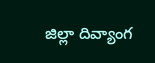జిల్లా దివ్యాంగ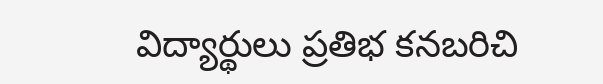విద్యార్థులు ప్రతిభ కనబరిచి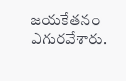జయకేతనం ఎగురవేశారు.